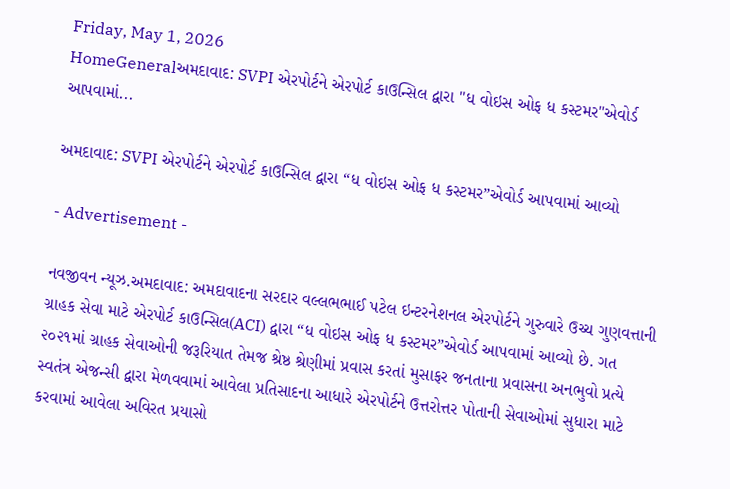Friday, May 1, 2026
HomeGeneralઅમદાવાદ: SVPI એરપોર્ટને એરપોર્ટ કાઉન્સિલ દ્વારા "ધ વોઇસ ઓફ ધ કસ્ટમર"એવોર્ડ આપવામાં...

અમદાવાદ: SVPI એરપોર્ટને એરપોર્ટ કાઉન્સિલ દ્વારા “ધ વોઇસ ઓફ ધ કસ્ટમર”એવોર્ડ આપવામાં આવ્યો

- Advertisement -

નવજીવન ન્યૂઝ.અમદાવાદ: અમદાવાદના સરદાર વલ્લભભાઈ પટેલ ઇન્ટરનેશનલ એરપોર્ટને ગુરુવારે ઉચ્ચ ગુણવત્તાની ગ્રાહક સેવા માટે એરપોર્ટ કાઉન્સિલ(ACI) દ્વારા “ધ વોઇસ ઓફ ધ કસ્ટમર”એવોર્ડ આપવામાં આવ્યો છે. ગત ૨૦૨૧માં ગ્રાહક સેવાઓની જરૂરિયાત તેમજ શ્રેષ્ઠ શ્રેણીમાં પ્રવાસ કરતાં મુસાફર જનતાના પ્રવાસના અનભુવો પ્રત્યે સ્વતંત્ર એજન્સી દ્વારા મેળવવામાં આવેલા પ્રતિસાદના આધારે એરપોર્ટને ઉત્તરોત્તર પોતાની સેવાઓમાં સુધારા માટે કરવામાં આવેલા અવિરત પ્રયાસો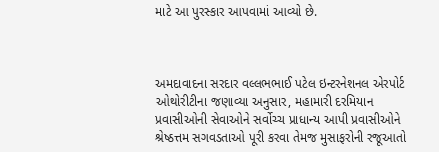માટે આ પુરસ્કાર આપવામાં આવ્યો છે.



અમદાવાદના સરદાર વલ્લભભાઈ પટેલ ઇન્ટરનેશનલ એરપોર્ટ ઓથોરીટીના જણાવ્યા અનુસાર, મહામારી દરમિયાન પ્રવાસીઓની સેવાઓને સર્વોચ્ચ પ્રાધાન્ય આપી પ્રવાસીઓને શ્રેષ્ઠત્તમ સગવડતાઓ પૂરી કરવા તેમજ મુસાફરોની રજૂઆતો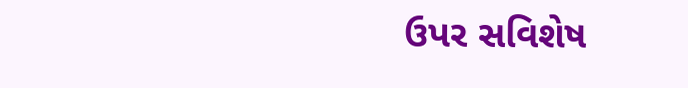ઉપર સવિશેષ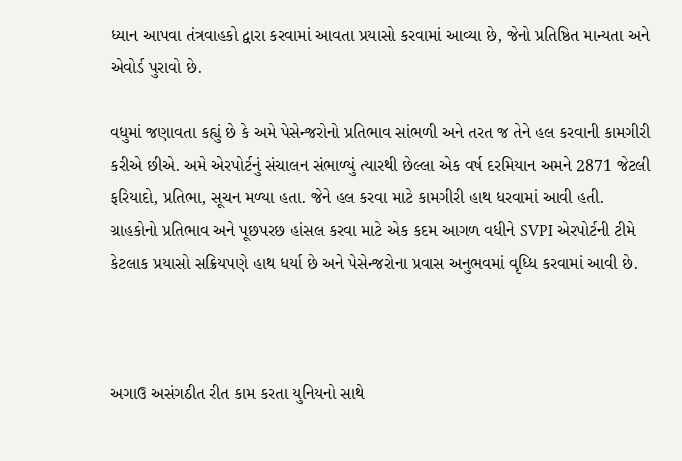ધ્યાન આપવા તંત્રવાહકો દ્વારા કરવામાં આવતા પ્રયાસો કરવામાં આવ્યા છે, જેનો પ્રતિષ્ઠિત માન્યતા અને એવોર્ડ પુરાવો છે.

વધુમાં જણાવતા કહ્યું છે કે અમે પેસેન્જરોનો પ્રતિભાવ સાંભળી અને તરત જ તેને હલ કરવાની કામગીરી કરીએ છીએ. અમે એરપોર્ટનું સંચાલન સંભાળ્યું ત્યારથી છેલ્લા એક વર્ષ દરમિયાન અમને 2871 જેટલી ફરિયાદો, પ્રતિભા, સૂચન મળ્યા હતા. જેને હલ કરવા માટે કામગીરી હાથ ધરવામાં આવી હતી. ગ્રાહકોનો પ્રતિભાવ અને પૂછપરછ હાંસલ કરવા માટે એક કદમ આગળ વધીને SVPI એરપોર્ટની ટીમે કેટલાક પ્રયાસો સક્રિયપણે હાથ ધર્યા છે અને પેસેન્જરોના પ્રવાસ અનુભવમાં વૃધ્ધિ કરવામાં આવી છે.



અગાઉ અસંગઠીત રીત કામ કરતા યુનિયનો સાથે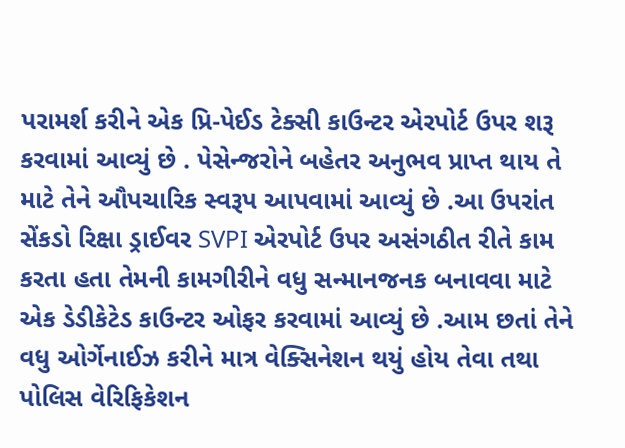પરામર્શ કરીને એક પ્રિ-પેઈડ ટેક્સી કાઉન્ટર એરપોર્ટ ઉપર શરૂ કરવામાં આવ્યું છે . પેસેન્જરોને બહેતર અનુભવ પ્રાપ્ત થાય તે માટે તેને ઔપચારિક સ્વરૂપ આપવામાં આવ્યું છે .આ ઉપરાંત સેંકડો રિક્ષા ડ્રાઈવર SVPI એરપોર્ટ ઉપર અસંગઠીત રીતે કામ કરતા હતા તેમની કામગીરીને વધુ સન્માનજનક બનાવવા માટે એક ડેડીકેટેડ કાઉન્ટર ઓફર કરવામાં આવ્યું છે .આમ છતાં તેને વધુ ઓર્ગેનાઈઝ કરીને માત્ર વેક્સિનેશન થયું હોય તેવા તથા પોલિસ વેરિફિકેશન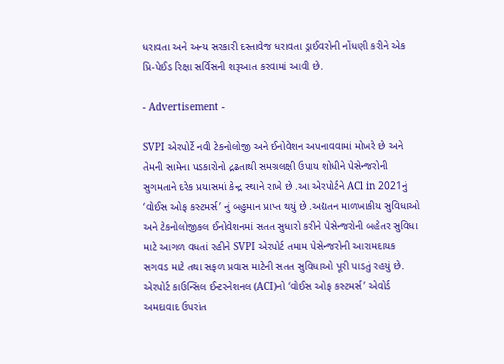ધરાવતા અને અન્ય સરકારી દસ્તાવેજ ધરાવતા ડ્રાઈવરોની નોંધણી કરીને એક પ્રિ-પેઈડ રિક્ષા સર્વિસની શરૂઆત કરવામાં આવી છે.

- Advertisement -

SVPI એરપોર્ટે નવી ટેકનોલોજી અને ઈનોવેશન અપનાવવામાં મોખરે છે અને તેમની સામેના પડકારોનો દ્રઢતાથી સમગ્રલક્ષી ઉપાય શોધીને પેસેન્જરોની સુગમતાને દરેક પ્રયાસમાં કેન્દ્ર સ્થાને રાખે છે .આ એરપોર્ટને ACl in 2021નું ‘વોઈસ ઓફ કસ્ટમર્સ’ નું બહુમાન પ્રાપ્ત થયું છે .અદ્યતન માળખાકીય સુવિધાઓ અને ટેકનોલોજીકલ ઈનોવેશનમાં સતત સુધારો કરીને પેસેન્જરોની બહેતર સુવિધા માટે આગળ વધતાં રહીને SVPI એરપોર્ટ તમામ પેસેન્જરોની આરામદાયક સગવડ માટે તથા સફળ પ્રવાસ માટેની સતત સુવિધાઓ પૂરી પાડતું રહયું છે. એરપોર્ટ કાઉન્સિલ ઈન્ટરનેશનલ (ACI)નો ‘વોઈસ ઓફ કસ્ટમર્સ’ એવોર્ડ અમદાવાદ ઉપરાંત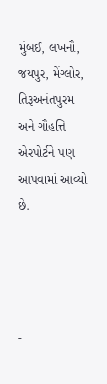મુંબઈ, લખનૌ, જયપુર, મેંગ્લોર, તિરૂઅનંતપુરમ અને ગૌહત્તિ એરપોર્ટને પણ આપવામાં આવ્યો છે.




-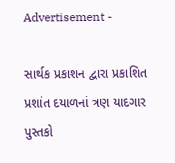Advertisement -

સાર્થક પ્રકાશન દ્વારા પ્રકાશિત પ્રશાંત દયાળનાં ત્રણ યાદગાર પુસ્તકો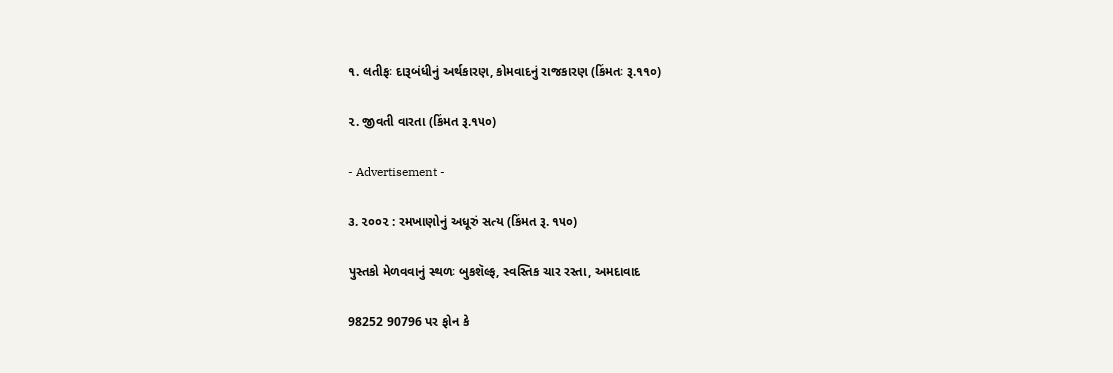૧. લતીફઃ દારૂબંધીનું અર્થકારણ, કોમવાદનું રાજકારણ (કિંમતઃ રૂ.૧૧૦)

૨. જીવતી વારતા (કિંમત રૂ.૧૫૦)

- Advertisement -

૩. ૨૦૦૨ : રમખાણોનું અધૂરું સત્ય (કિંમત રૂ. ૧૫૦)

પુસ્તકો મેળવવાનું સ્થળઃ બુકશૅલ્ફ, સ્વસ્તિક ચાર રસ્તા, અમદાવાદ

98252 90796 પર ફોન કે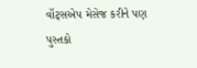વૉટ્સએપ મેસેજ કરીને પણ પુસ્તકો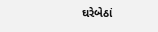ઘરેબેઠાં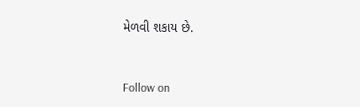મેળવી શકાય છે.



Follow on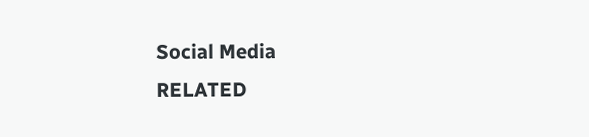Social Media
RELATED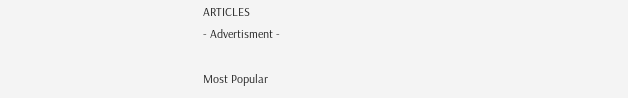ARTICLES
- Advertisment -

Most Popular